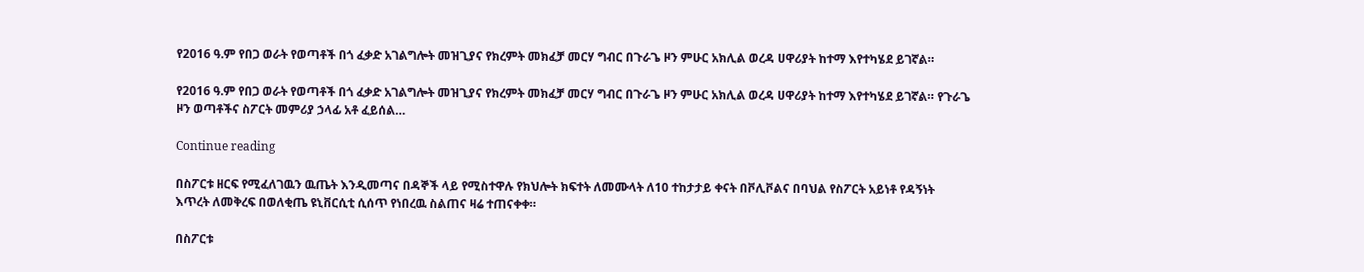የ2016 ዓ.ም የበጋ ወራት የወጣቶች በጎ ፈቃድ አገልግሎት መዝጊያና የክረምት መክፈቻ መርሃ ግብር በጉራጌ ዞን ምሁር አክሊል ወረዳ ሀዋሪያት ከተማ እየተካሄደ ይገኛል።

የ2016 ዓ.ም የበጋ ወራት የወጣቶች በጎ ፈቃድ አገልግሎት መዝጊያና የክረምት መክፈቻ መርሃ ግብር በጉራጌ ዞን ምሁር አክሊል ወረዳ ሀዋሪያት ከተማ እየተካሄደ ይገኛል። የጉራጌ ዞን ወጣቶችና ስፖርት መምሪያ ኃላፊ አቶ ፈይሰል…

Continue reading

በስፖርቱ ዘርፍ የሚፈለገዉን ዉጤት እንዲመጣና በዳኞች ላይ የሚስተዋሉ የክህሎት ክፍተት ለመሙላት ለ10 ተከታታይ ቀናት በቮሊቮልና በባህል የስፖርት አይነቶ የዳኝነት እጥረት ለመቅረፍ በወለቂጤ ዩኒቨርሲቲ ሲሰጥ የነበረዉ ስልጠና ዛሬ ተጠናቀቀ።

በስፖርቱ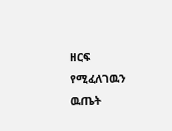ዘርፍ የሚፈለገዉን ዉጤት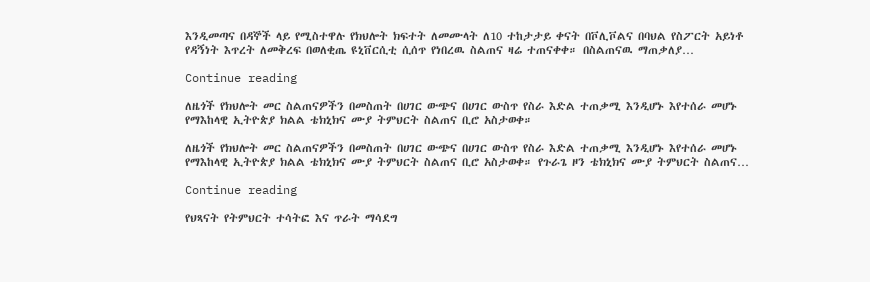እንዲመጣና በዳኞች ላይ የሚስተዋሉ የክህሎት ክፍተት ለመሙላት ለ10 ተከታታይ ቀናት በቮሊቮልና በባህል የስፖርት አይነቶ የዳኝነት እጥረት ለመቅረፍ በወለቂጤ ዩኒቨርሲቲ ሲሰጥ የነበረዉ ስልጠና ዛሬ ተጠናቀቀ። በስልጠናዉ ማጠቃለያ…

Continue reading

ለዜጎች የክህሎት መር ስልጠናዎችን በመስጠት በሀገር ውጭና በሀገር ውስጥ የስራ እድል ተጠቃሚ እንዲሆኑ እየተሰራ መሆኑ የማእከላዊ ኢትዮጵያ ክልል ቴክኒክና ሙያ ትምህርት ስልጠና ቢሮ አስታወቀ።

ለዜጎች የክህሎት መር ስልጠናዎችን በመስጠት በሀገር ውጭና በሀገር ውስጥ የስራ እድል ተጠቃሚ እንዲሆኑ እየተሰራ መሆኑ የማእከላዊ ኢትዮጵያ ክልል ቴክኒክና ሙያ ትምህርት ስልጠና ቢሮ አስታወቀ። የጉራጌ ዞን ቴክኒክና ሙያ ትምህርት ስልጠና…

Continue reading

የህጻናት የትምህርት ተሳትፎ እና ጥራት ማሳደግ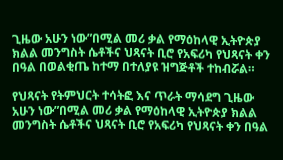ጊዜው አሁን ነው”በሚል መሪ ቃል የማዕከላዊ ኢትዮጵያ ክልል መንግስት ሴቶችና ህጻናት ቢሮ የአፍሪካ የህጻናት ቀን በዓል በወልቂጤ ከተማ በተለያዩ ዝግጅቶች ተከብሯል።

የህጻናት የትምህርት ተሳትፎ እና ጥራት ማሳደግ ጊዜው አሁን ነው”በሚል መሪ ቃል የማዕከላዊ ኢትዮጵያ ክልል መንግስት ሴቶችና ህጻናት ቢሮ የአፍሪካ የህጻናት ቀን በዓል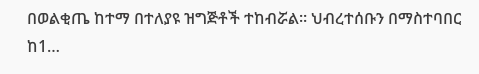በወልቂጤ ከተማ በተለያዩ ዝግጅቶች ተከብሯል። ህብረተሰቡን በማስተባበር ከ1…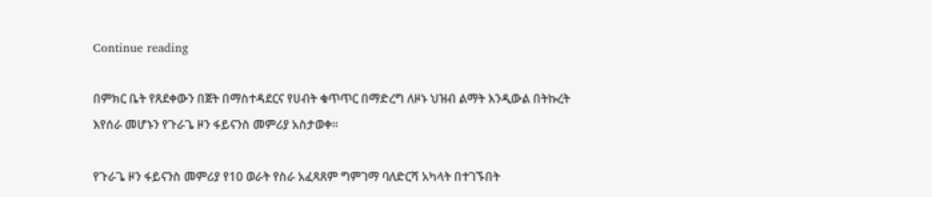Continue reading

በምክር ቤት የጸደቀውን በጀት በማስተዳደርና የሀብት ቁጥጥር በማድረግ ለዞኑ ህዝብ ልማት እንዲውል በትኩረት እየሰራ መሆኑን የጉራጌ ዞን ፋይናንስ መምሪያ አስታወቀ፡፡

የጉራጌ ዞን ፋይናንስ መምሪያ የ10 ወራት የስራ አፈጻጸም ግምገማ ባለድርሻ አካላት በተገኙበት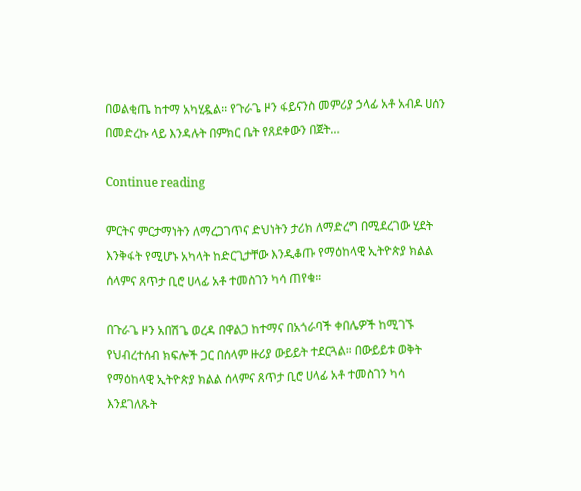በወልቂጤ ከተማ አካሂዷል፡፡ የጉራጌ ዞን ፋይናንስ መምሪያ ኃላፊ አቶ አብዶ ሀሰን በመድረኩ ላይ እንዳሉት በምክር ቤት የጸደቀውን በጀት…

Continue reading

ምርትና ምርታማነትን ለማረጋገጥና ድህነትን ታሪክ ለማድረግ በሚደረገው ሂደት እንቅፋት የሚሆኑ አካላት ከድርጊታቸው እንዲቆጡ የማዕከላዊ ኢትዮጵያ ክልል ሰላምና ጸጥታ ቢሮ ሀላፊ አቶ ተመስገን ካሳ ጠየቁ።

በጉራጌ ዞን አበሽጌ ወረዳ በዋልጋ ከተማና በአጎራባች ቀበሌዎች ከሚገኙ የህብረተሰብ ክፍሎች ጋር በሰላም ዙሪያ ውይይት ተደርጓል። በውይይቱ ወቅት የማዕከላዊ ኢትዮጵያ ክልል ሰላምና ጸጥታ ቢሮ ሀላፊ አቶ ተመስገን ካሳ እንደገለጹት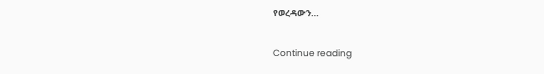የወረዳውን…

Continue reading